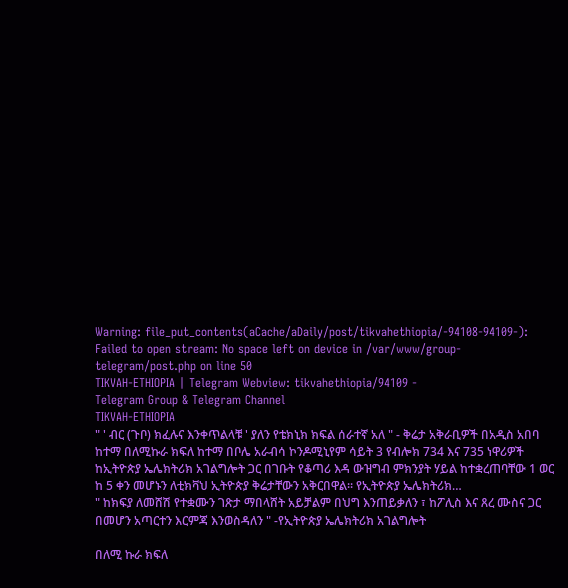Warning: file_put_contents(aCache/aDaily/post/tikvahethiopia/-94108-94109-): Failed to open stream: No space left on device in /var/www/group-telegram/post.php on line 50
TIKVAH-ETHIOPIA | Telegram Webview: tikvahethiopia/94109 -
Telegram Group & Telegram Channel
TIKVAH-ETHIOPIA
" ' ብር (ጉቦ) ክፈሉና እንቀጥልላቹ ' ያለን የቴክኒክ ክፍል ሰራተኛ አለ " - ቅሬታ አቅራቢዎች በአዲስ አበባ ከተማ በለሚኩራ ክፍለ ከተማ በቦሌ አራብሳ ኮንዶሚኒየም ሳይት 3 የብሎክ 734 እና 735 ነዋሪዎች ከኢትዮጵያ ኤሌክትሪክ አገልግሎት ጋር በገቡት የቆጣሪ እዳ ውዝግብ ምክንያት ሃይል ከተቋረጠባቸው 1 ወር ከ 5 ቀን መሆኑን ለቲክቫህ ኢትዮጵያ ቅሬታቸውን አቅርበዋል። የኢትዮጵያ ኤሌክትሪክ…
" ከክፍያ ለመሸሽ የተቋሙን ገጽታ ማበላሸት አይቻልም በህግ እንጠይቃለን ፣ ከፖሊስ እና ጸረ ሙስና ጋር በመሆን አጣርተን እርምጃ እንወስዳለን " -የኢትዮጵያ ኤሌክትሪክ አገልግሎት

በለሚ ኩራ ክፍለ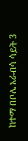ከተማ በቦሌ አራብሳ ሳይት 3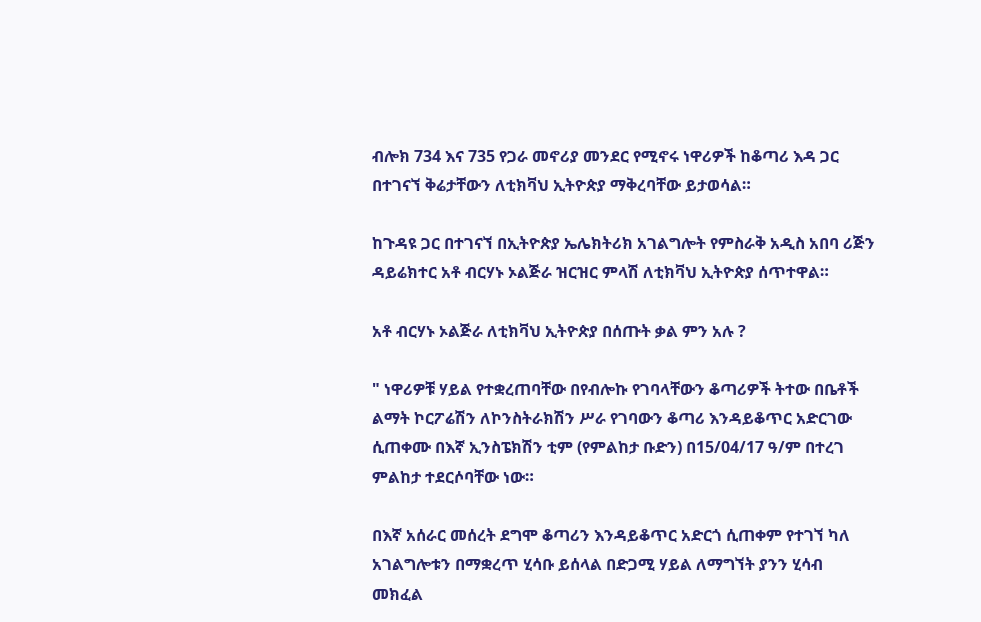ብሎክ 734 እና 735 የጋራ መኖሪያ መንደር የሚኖሩ ነዋሪዎች ከቆጣሪ እዳ ጋር በተገናኘ ቅሬታቸውን ለቲክቫህ ኢትዮጵያ ማቅረባቸው ይታወሳል።

ከጉዳዩ ጋር በተገናኘ በኢትዮጵያ ኤሌክትሪክ አገልግሎት የምስራቅ አዲስ አበባ ሪጅን ዳይሬክተር አቶ ብርሃኑ ኦልጅራ ዝርዝር ምላሽ ለቲክቫህ ኢትዮጵያ ሰጥተዋል።

አቶ ብርሃኑ ኦልጅራ ለቲክቫህ ኢትዮጵያ በሰጡት ቃል ምን አሉ ?

" ነዋሪዎቹ ሃይል የተቋረጠባቸው በየብሎኩ የገባላቸውን ቆጣሪዎች ትተው በቤቶች ልማት ኮርፖሬሽን ለኮንስትራክሽን ሥራ የገባውን ቆጣሪ እንዳይቆጥር አድርገው ሲጠቀሙ በእኛ ኢንስፔክሽን ቲም (የምልከታ ቡድን) በ15/04/17 ዓ/ም በተረገ ምልከታ ተደርሶባቸው ነው።

በእኛ አሰራር መሰረት ደግሞ ቆጣሪን እንዳይቆጥር አድርጎ ሲጠቀም የተገኘ ካለ አገልግሎቱን በማቋረጥ ሂሳቡ ይሰላል በድጋሚ ሃይል ለማግኘት ያንን ሂሳብ መክፈል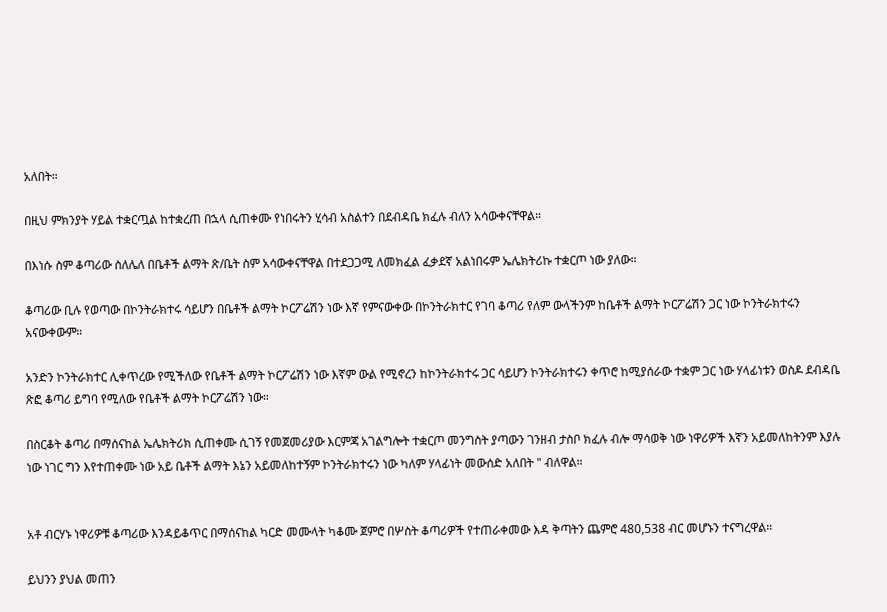አለበት።

በዚህ ምክንያት ሃይል ተቋርጧል ከተቋረጠ በኋላ ሲጠቀሙ የነበሩትን ሂሳብ አስልተን በደብዳቤ ክፈሉ ብለን አሳውቀናቸዋል።

በእነሱ ስም ቆጣሪው ስለሌለ በቤቶች ልማት ጽ/ቤት ስም አሳውቀናቸዋል በተደጋጋሚ ለመክፈል ፈቃደኛ አልነበሩም ኤሌክትሪኩ ተቋርጦ ነው ያለው።

ቆጣሪው ቢሉ የወጣው በኮንትራክተሩ ሳይሆን በቤቶች ልማት ኮርፖሬሽን ነው እኛ የምናውቀው በኮንትራክተር የገባ ቆጣሪ የለም ውላችንም ከቤቶች ልማት ኮርፖሬሽን ጋር ነው ኮንትራክተሩን አናውቀውም።

አንድን ኮንትራክተር ሊቀጥረው የሚችለው የቤቶች ልማት ኮርፖሬሽን ነው እኛም ውል የሚኖረን ከኮንትራክተሩ ጋር ሳይሆን ኮንትራክተሩን ቀጥሮ ከሚያሰራው ተቋም ጋር ነው ሃላፊነቱን ወስዶ ደብዳቤ ጽፎ ቆጣሪ ይግባ የሚለው የቤቶች ልማት ኮርፖሬሽን ነው።

በስርቆት ቆጣሪ በማሰናከል ኤሌክትሪክ ሲጠቀሙ ሲገኝ የመጀመሪያው እርምጃ አገልግሎት ተቋርጦ መንግስት ያጣውን ገንዘብ ታስቦ ክፈሉ ብሎ ማሳወቅ ነው ነዋሪዎች እኛን አይመለከትንም እያሉ ነው ነገር ግን እየተጠቀሙ ነው አይ ቤቶች ልማት እኔን አይመለከተኝም ኮንትራክተሩን ነው ካለም ሃላፊነት መውሰድ አለበት " ብለዋል።


አቶ ብርሃኑ ነዋሪዎቹ ቆጣሪው እንዳይቆጥር በማሰናከል ካርድ መሙላት ካቆሙ ጀምሮ በሦስት ቆጣሪዎች የተጠራቀመው እዳ ቅጣትን ጨምሮ 480,538 ብር መሆኑን ተናግረዋል።

ይህንን ያህል መጠን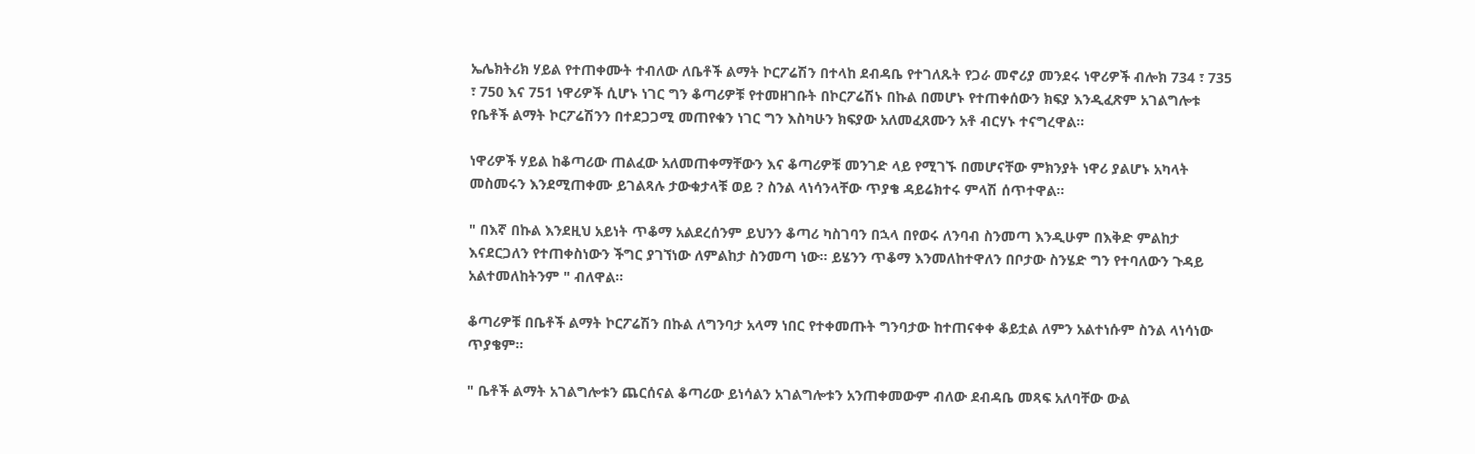ኤሌክትሪክ ሃይል የተጠቀሙት ተብለው ለቤቶች ልማት ኮርፖሬሽን በተላከ ደብዳቤ የተገለጹት የጋራ መኖሪያ መንደሩ ነዋሪዎች ብሎክ 734 ፣ 735 ፣ 750 እና 751 ነዋሪዎች ሲሆኑ ነገር ግን ቆጣሪዎቹ የተመዘገቡት በኮርፖሬሽኑ በኩል በመሆኑ የተጠቀሰውን ክፍያ እንዲፈጽም አገልግሎቱ የቤቶች ልማት ኮርፖሬሽንን በተደጋጋሚ መጠየቁን ነገር ግን እስካሁን ክፍያው አለመፈጸሙን አቶ ብርሃኑ ተናግረዋል።

ነዋሪዎች ሃይል ከቆጣሪው ጠልፈው አለመጠቀማቸውን እና ቆጣሪዎቹ መንገድ ላይ የሚገኙ በመሆናቸው ምክንያት ነዋሪ ያልሆኑ አካላት መስመሩን እንደሚጠቀሙ ይገልጻሉ ታውቁታላቹ ወይ ? ስንል ላነሳንላቸው ጥያቄ ዳይሬክተሩ ምላሽ ሰጥተዋል።

" በእኛ በኩል እንደዚህ አይነት ጥቆማ አልደረሰንም ይህንን ቆጣሪ ካስገባን በኋላ በየወሩ ለንባብ ስንመጣ እንዲሁም በእቅድ ምልከታ እናደርጋለን የተጠቀስነውን ችግር ያገኘነው ለምልከታ ስንመጣ ነው። ይሄንን ጥቆማ እንመለከተዋለን በቦታው ስንሄድ ግን የተባለውን ጉዳይ አልተመለከትንም " ብለዋል።

ቆጣሪዎቹ በቤቶች ልማት ኮርፖሬሽን በኩል ለግንባታ አላማ ነበር የተቀመጡት ግንባታው ከተጠናቀቀ ቆይቷል ለምን አልተነሱም ስንል ላነሳነው ጥያቄም።

" ቤቶች ልማት አገልግሎቱን ጨርሰናል ቆጣሪው ይነሳልን አገልግሎቱን አንጠቀመውም ብለው ደብዳቤ መጻፍ አለባቸው ውል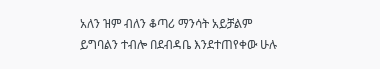አለን ዝም ብለን ቆጣሪ ማንሳት አይቻልም ይግባልን ተብሎ በደብዳቤ እንደተጠየቀው ሁሉ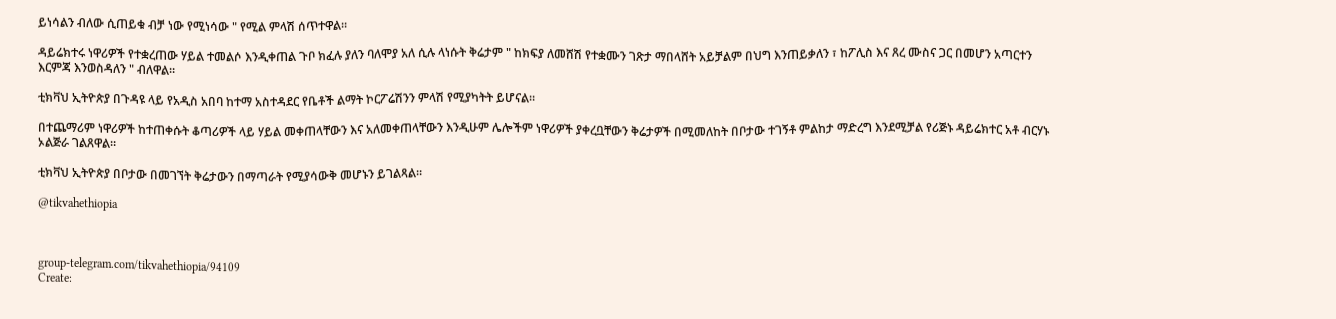ይነሳልን ብለው ሲጠይቁ ብቻ ነው የሚነሳው " የሚል ምላሽ ሰጥተዋል።

ዳይሬክተሩ ነዋሪዎች የተቋረጠው ሃይል ተመልሶ እንዲቀጠል ጉቦ ክፈሉ ያለን ባለሞያ አለ ሲሉ ላነሱት ቅሬታም " ከክፍያ ለመሸሽ የተቋሙን ገጽታ ማበላሸት አይቻልም በህግ እንጠይቃለን ፣ ከፖሊስ እና ጸረ ሙስና ጋር በመሆን አጣርተን እርምጃ እንወስዳለን " ብለዋል።

ቲክቫህ ኢትዮጵያ በጉዳዩ ላይ የአዲስ አበባ ከተማ አስተዳደር የቤቶች ልማት ኮርፖሬሽንን ምላሽ የሚያካትት ይሆናል።

በተጨማሪም ነዋሪዎች ከተጠቀሱት ቆጣሪዎች ላይ ሃይል መቀጠላቸውን እና አለመቀጠላቸውን እንዲሁም ሌሎችም ነዋሪዎች ያቀረቧቸውን ቅሬታዎች በሚመለከት በቦታው ተገኝቶ ምልከታ ማድረግ እንደሚቻል የሪጅኑ ዳይሬክተር አቶ ብርሃኑ ኦልጅራ ገልጸዋል።

ቲክቫህ ኢትዮጵያ በቦታው በመገኘት ቅሬታውን በማጣራት የሚያሳውቅ መሆኑን ይገልጻል።

@tikvahethiopia



group-telegram.com/tikvahethiopia/94109
Create: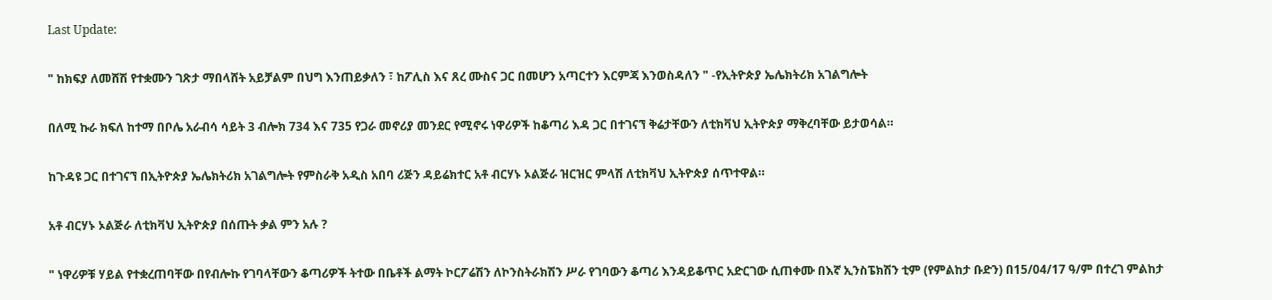Last Update:

" ከክፍያ ለመሸሽ የተቋሙን ገጽታ ማበላሸት አይቻልም በህግ እንጠይቃለን ፣ ከፖሊስ እና ጸረ ሙስና ጋር በመሆን አጣርተን እርምጃ እንወስዳለን " -የኢትዮጵያ ኤሌክትሪክ አገልግሎት

በለሚ ኩራ ክፍለ ከተማ በቦሌ አራብሳ ሳይት 3 ብሎክ 734 እና 735 የጋራ መኖሪያ መንደር የሚኖሩ ነዋሪዎች ከቆጣሪ እዳ ጋር በተገናኘ ቅሬታቸውን ለቲክቫህ ኢትዮጵያ ማቅረባቸው ይታወሳል።

ከጉዳዩ ጋር በተገናኘ በኢትዮጵያ ኤሌክትሪክ አገልግሎት የምስራቅ አዲስ አበባ ሪጅን ዳይሬክተር አቶ ብርሃኑ ኦልጅራ ዝርዝር ምላሽ ለቲክቫህ ኢትዮጵያ ሰጥተዋል።

አቶ ብርሃኑ ኦልጅራ ለቲክቫህ ኢትዮጵያ በሰጡት ቃል ምን አሉ ?

" ነዋሪዎቹ ሃይል የተቋረጠባቸው በየብሎኩ የገባላቸውን ቆጣሪዎች ትተው በቤቶች ልማት ኮርፖሬሽን ለኮንስትራክሽን ሥራ የገባውን ቆጣሪ እንዳይቆጥር አድርገው ሲጠቀሙ በእኛ ኢንስፔክሽን ቲም (የምልከታ ቡድን) በ15/04/17 ዓ/ም በተረገ ምልከታ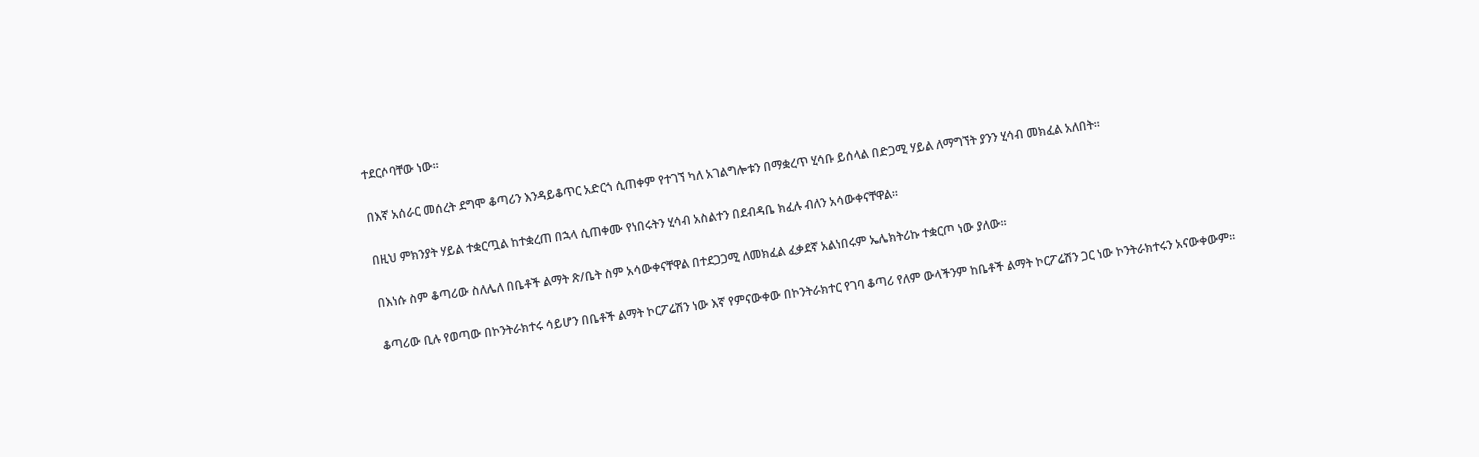ተደርሶባቸው ነው።

በእኛ አሰራር መሰረት ደግሞ ቆጣሪን እንዳይቆጥር አድርጎ ሲጠቀም የተገኘ ካለ አገልግሎቱን በማቋረጥ ሂሳቡ ይሰላል በድጋሚ ሃይል ለማግኘት ያንን ሂሳብ መክፈል አለበት።

በዚህ ምክንያት ሃይል ተቋርጧል ከተቋረጠ በኋላ ሲጠቀሙ የነበሩትን ሂሳብ አስልተን በደብዳቤ ክፈሉ ብለን አሳውቀናቸዋል።

በእነሱ ስም ቆጣሪው ስለሌለ በቤቶች ልማት ጽ/ቤት ስም አሳውቀናቸዋል በተደጋጋሚ ለመክፈል ፈቃደኛ አልነበሩም ኤሌክትሪኩ ተቋርጦ ነው ያለው።

ቆጣሪው ቢሉ የወጣው በኮንትራክተሩ ሳይሆን በቤቶች ልማት ኮርፖሬሽን ነው እኛ የምናውቀው በኮንትራክተር የገባ ቆጣሪ የለም ውላችንም ከቤቶች ልማት ኮርፖሬሽን ጋር ነው ኮንትራክተሩን አናውቀውም።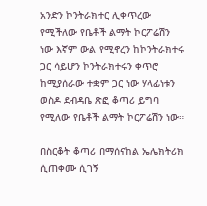አንድን ኮንትራክተር ሊቀጥረው የሚችለው የቤቶች ልማት ኮርፖሬሽን ነው እኛም ውል የሚኖረን ከኮንትራክተሩ ጋር ሳይሆን ኮንትራክተሩን ቀጥሮ ከሚያሰራው ተቋም ጋር ነው ሃላፊነቱን ወስዶ ደብዳቤ ጽፎ ቆጣሪ ይግባ የሚለው የቤቶች ልማት ኮርፖሬሽን ነው።

በስርቆት ቆጣሪ በማሰናከል ኤሌክትሪክ ሲጠቀሙ ሲገኝ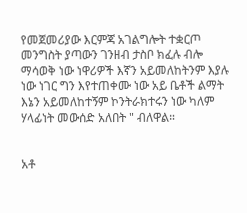የመጀመሪያው እርምጃ አገልግሎት ተቋርጦ መንግስት ያጣውን ገንዘብ ታስቦ ክፈሉ ብሎ ማሳወቅ ነው ነዋሪዎች እኛን አይመለከትንም እያሉ ነው ነገር ግን እየተጠቀሙ ነው አይ ቤቶች ልማት እኔን አይመለከተኝም ኮንትራክተሩን ነው ካለም ሃላፊነት መውሰድ አለበት " ብለዋል።


አቶ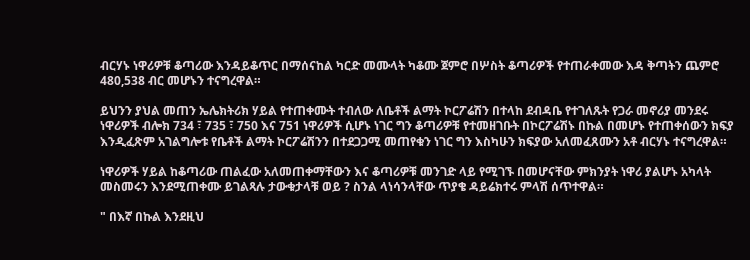ብርሃኑ ነዋሪዎቹ ቆጣሪው እንዳይቆጥር በማሰናከል ካርድ መሙላት ካቆሙ ጀምሮ በሦስት ቆጣሪዎች የተጠራቀመው እዳ ቅጣትን ጨምሮ 480,538 ብር መሆኑን ተናግረዋል።

ይህንን ያህል መጠን ኤሌክትሪክ ሃይል የተጠቀሙት ተብለው ለቤቶች ልማት ኮርፖሬሽን በተላከ ደብዳቤ የተገለጹት የጋራ መኖሪያ መንደሩ ነዋሪዎች ብሎክ 734 ፣ 735 ፣ 750 እና 751 ነዋሪዎች ሲሆኑ ነገር ግን ቆጣሪዎቹ የተመዘገቡት በኮርፖሬሽኑ በኩል በመሆኑ የተጠቀሰውን ክፍያ እንዲፈጽም አገልግሎቱ የቤቶች ልማት ኮርፖሬሽንን በተደጋጋሚ መጠየቁን ነገር ግን እስካሁን ክፍያው አለመፈጸሙን አቶ ብርሃኑ ተናግረዋል።

ነዋሪዎች ሃይል ከቆጣሪው ጠልፈው አለመጠቀማቸውን እና ቆጣሪዎቹ መንገድ ላይ የሚገኙ በመሆናቸው ምክንያት ነዋሪ ያልሆኑ አካላት መስመሩን እንደሚጠቀሙ ይገልጻሉ ታውቁታላቹ ወይ ? ስንል ላነሳንላቸው ጥያቄ ዳይሬክተሩ ምላሽ ሰጥተዋል።

" በእኛ በኩል እንደዚህ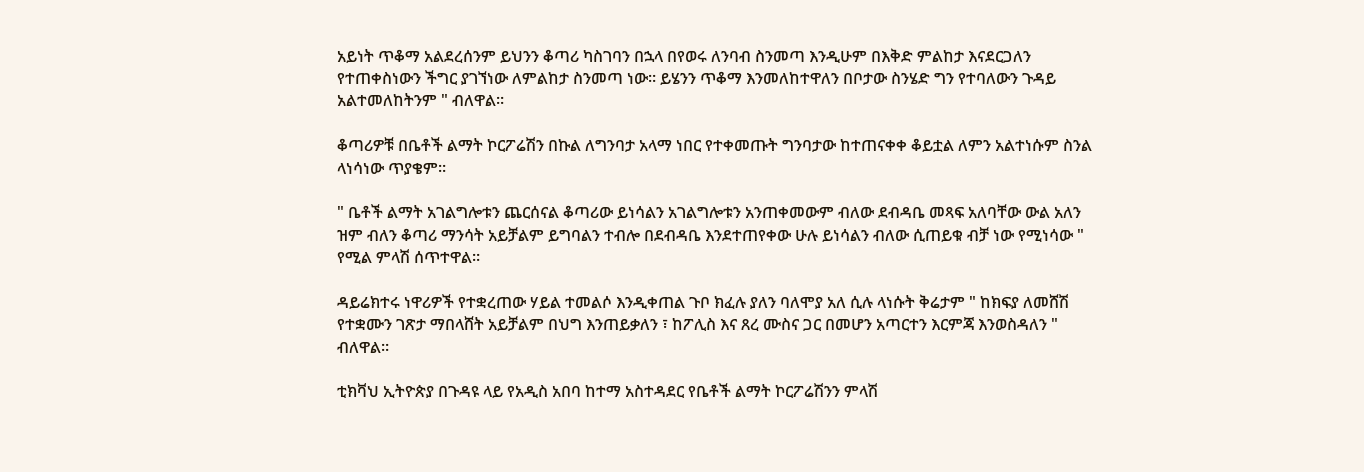አይነት ጥቆማ አልደረሰንም ይህንን ቆጣሪ ካስገባን በኋላ በየወሩ ለንባብ ስንመጣ እንዲሁም በእቅድ ምልከታ እናደርጋለን የተጠቀስነውን ችግር ያገኘነው ለምልከታ ስንመጣ ነው። ይሄንን ጥቆማ እንመለከተዋለን በቦታው ስንሄድ ግን የተባለውን ጉዳይ አልተመለከትንም " ብለዋል።

ቆጣሪዎቹ በቤቶች ልማት ኮርፖሬሽን በኩል ለግንባታ አላማ ነበር የተቀመጡት ግንባታው ከተጠናቀቀ ቆይቷል ለምን አልተነሱም ስንል ላነሳነው ጥያቄም።

" ቤቶች ልማት አገልግሎቱን ጨርሰናል ቆጣሪው ይነሳልን አገልግሎቱን አንጠቀመውም ብለው ደብዳቤ መጻፍ አለባቸው ውል አለን ዝም ብለን ቆጣሪ ማንሳት አይቻልም ይግባልን ተብሎ በደብዳቤ እንደተጠየቀው ሁሉ ይነሳልን ብለው ሲጠይቁ ብቻ ነው የሚነሳው " የሚል ምላሽ ሰጥተዋል።

ዳይሬክተሩ ነዋሪዎች የተቋረጠው ሃይል ተመልሶ እንዲቀጠል ጉቦ ክፈሉ ያለን ባለሞያ አለ ሲሉ ላነሱት ቅሬታም " ከክፍያ ለመሸሽ የተቋሙን ገጽታ ማበላሸት አይቻልም በህግ እንጠይቃለን ፣ ከፖሊስ እና ጸረ ሙስና ጋር በመሆን አጣርተን እርምጃ እንወስዳለን " ብለዋል።

ቲክቫህ ኢትዮጵያ በጉዳዩ ላይ የአዲስ አበባ ከተማ አስተዳደር የቤቶች ልማት ኮርፖሬሽንን ምላሽ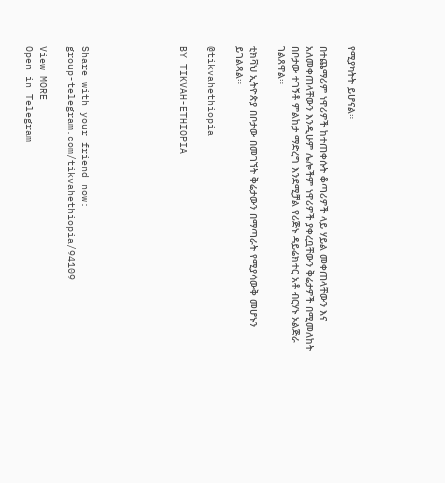የሚያካትት ይሆናል።

በተጨማሪም ነዋሪዎች ከተጠቀሱት ቆጣሪዎች ላይ ሃይል መቀጠላቸውን እና አለመቀጠላቸውን እንዲሁም ሌሎችም ነዋሪዎች ያቀረቧቸውን ቅሬታዎች በሚመለከት በቦታው ተገኝቶ ምልከታ ማድረግ እንደሚቻል የሪጅኑ ዳይሬክተር አቶ ብርሃኑ ኦልጅራ ገልጸዋል።

ቲክቫህ ኢትዮጵያ በቦታው በመገኘት ቅሬታውን በማጣራት የሚያሳውቅ መሆኑን ይገልጻል።

@tikvahethiopia

BY TIKVAH-ETHIOPIA






Share with your friend now:
group-telegram.com/tikvahethiopia/94109

View MORE
Open in Telegram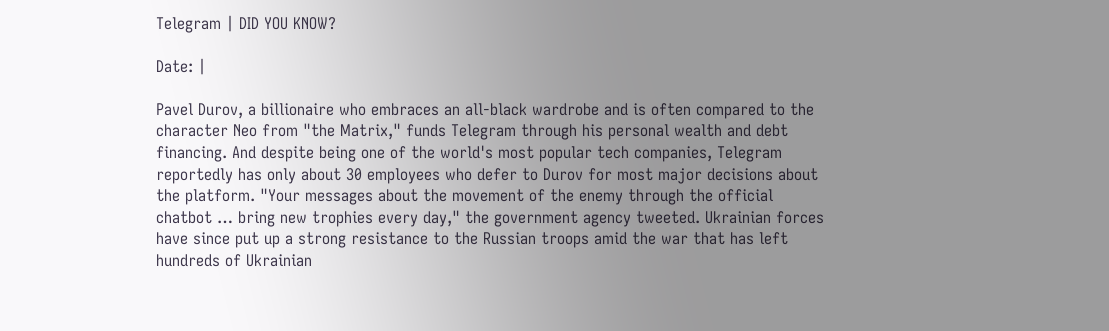Telegram | DID YOU KNOW?

Date: |

Pavel Durov, a billionaire who embraces an all-black wardrobe and is often compared to the character Neo from "the Matrix," funds Telegram through his personal wealth and debt financing. And despite being one of the world's most popular tech companies, Telegram reportedly has only about 30 employees who defer to Durov for most major decisions about the platform. "Your messages about the movement of the enemy through the official chatbot … bring new trophies every day," the government agency tweeted. Ukrainian forces have since put up a strong resistance to the Russian troops amid the war that has left hundreds of Ukrainian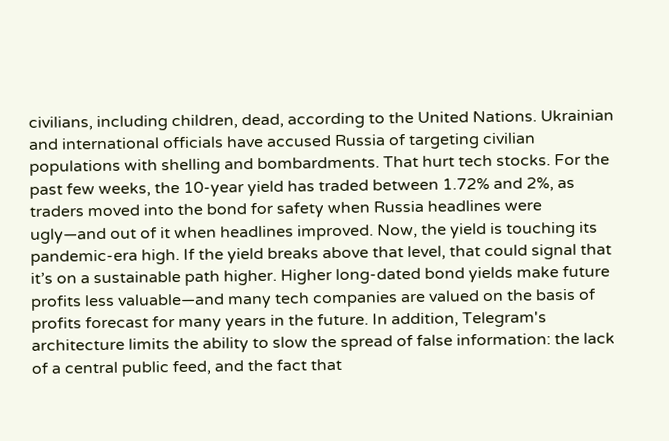civilians, including children, dead, according to the United Nations. Ukrainian and international officials have accused Russia of targeting civilian populations with shelling and bombardments. That hurt tech stocks. For the past few weeks, the 10-year yield has traded between 1.72% and 2%, as traders moved into the bond for safety when Russia headlines were ugly—and out of it when headlines improved. Now, the yield is touching its pandemic-era high. If the yield breaks above that level, that could signal that it’s on a sustainable path higher. Higher long-dated bond yields make future profits less valuable—and many tech companies are valued on the basis of profits forecast for many years in the future. In addition, Telegram's architecture limits the ability to slow the spread of false information: the lack of a central public feed, and the fact that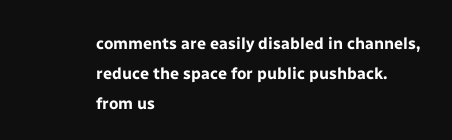comments are easily disabled in channels, reduce the space for public pushback.
from us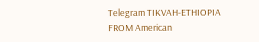Telegram TIKVAH-ETHIOPIA
FROM American